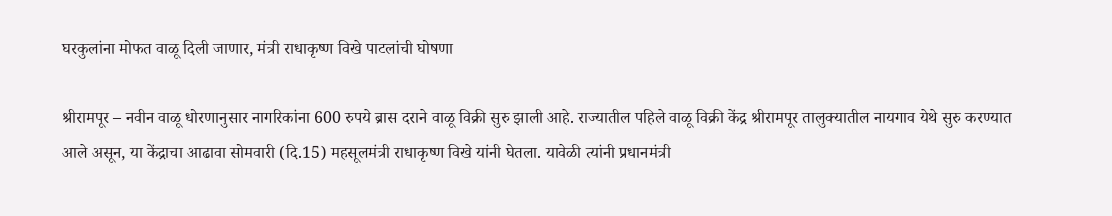घरकुलांना मोफत वाळू दिली जाणार, मंत्री राधाकृष्ण विखे पाटलांची घोषणा

श्रीरामपूर – नवीन वाळू धोरणानुसार नागरिकांना 600 रुपये ब्रास दराने वाळू विक्री सुरु झाली आहे. राज्यातील पहिले वाळू विक्री केंद्र श्रीरामपूर तालुक्यातील नायगाव येथे सुरु करण्यात आले असून, या केंद्राचा आढावा सोमवारी (दि.15) महसूलमंत्री राधाकृष्ण विखे यांनी घेतला. यावेळी त्यांनी प्रधानमंत्री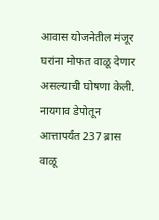आवास योजनेतील मंजूर घरांना मोफत वाळू देणार असल्याची घोषणा केली. नायगाव डेपोतून आत्तापर्यंत 237 ब्रास वाळू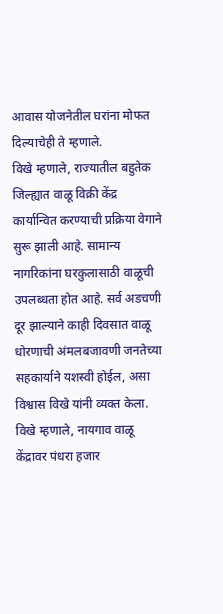आवास योजनेतील घरांना मोफत दिल्याचेही ते म्हणाले.
विखे म्हणाले, राज्यातील बहुतेक जिल्ह्यात वाळू विक्री केंद्र कार्यान्वित करण्याची प्रक्रिया वेगाने सुरू झाली आहे. सामान्य नागरिकांना घरकुलासाठी वाळूची उपलब्धता होत आहे. सर्व अडचणी दूर झाल्याने काही दिवसात वाळू धोरणाची अंमलबजावणी जनतेच्या सहकार्याने यशस्वी होईल, असा विश्वास विखे यांनी व्यक्त केला.
विखे म्हणाले, नायगाव वाळू केंद्रावर पंधरा हजार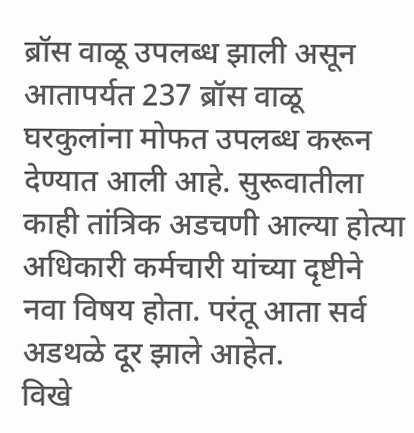ब्रॉस वाळू उपलब्ध झाली असून आतापर्यत 237 ब्रॉस वाळू घरकुलांना मोफत उपलब्ध करून देण्यात आली आहे. सुरूवातीला काही तांत्रिक अडचणी आल्या होत्या अधिकारी कर्मचारी यांच्या दृष्टीने नवा विषय होता. परंतू आता सर्व अडथळे दूर झाले आहेत.
विखे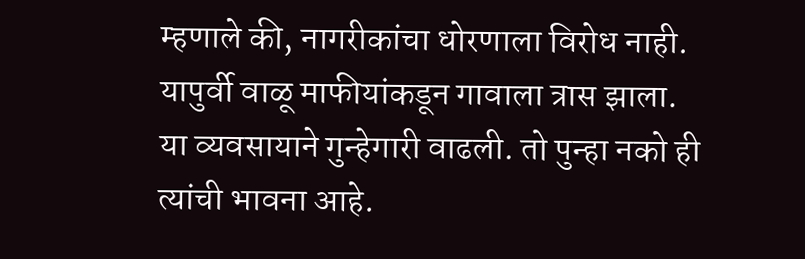म्हणाले की, नागरीकांचा धोरणाला विरोध नाही. यापुर्वी वाळू माफीयांकडून गावाला त्रास झाला. या व्यवसायाने गुन्हेगारी वाढली. तो पुन्हा नको ही त्यांची भावना आहे.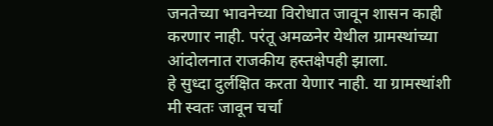जनतेच्या भावनेच्या विरोधात जावून शासन काही करणार नाही. परंतू अमळनेर येथील ग्रामस्थांच्या आंदोलनात राजकीय हस्तक्षेपही झाला.
हे सुध्दा दुर्लक्षित करता येणार नाही. या ग्रामस्थांशी मी स्वतः जावून चर्चा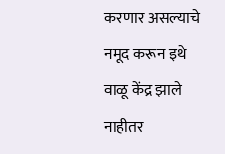करणार असल्याचे नमूद करून इथे वाळू केंद्र झाले नाहीतर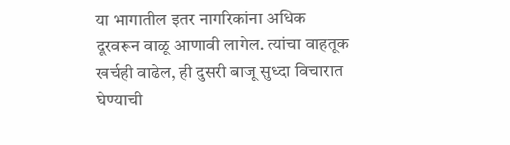या भागातील इतर नागरिकांना अधिक दूरवरून वाळू आणावी लागेल. त्यांचा वाहतूक खर्चही वाढेल, ही दुसरी बाजू सुध्दा विचारात घेण्याची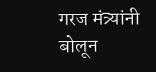गरज मंत्र्यांनी बोलून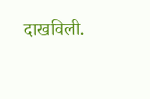दाखविली.